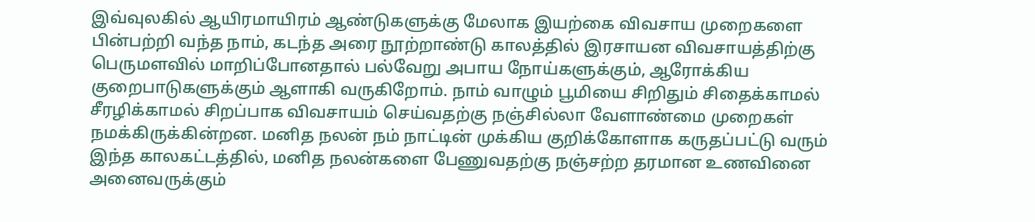இவ்வுலகில் ஆயிரமாயிரம் ஆண்டுகளுக்கு மேலாக இயற்கை விவசாய முறைகளை பின்பற்றி வந்த நாம், கடந்த அரை நூற்றாண்டு காலத்தில் இரசாயன விவசாயத்திற்கு பெருமளவில் மாறிப்போனதால் பல்வேறு அபாய நோய்களுக்கும், ஆரோக்கிய குறைபாடுகளுக்கும் ஆளாகி வருகிறோம். நாம் வாழும் பூமியை சிறிதும் சிதைக்காமல் சீரழிக்காமல் சிறப்பாக விவசாயம் செய்வதற்கு நஞ்சில்லா வேளாண்மை முறைகள் நமக்கிருக்கின்றன. மனித நலன் நம் நாட்டின் முக்கிய குறிக்கோளாக கருதப்பட்டு வரும் இந்த காலகட்டத்தில், மனித நலன்களை பேணுவதற்கு நஞ்சற்ற தரமான உணவினை அனைவருக்கும்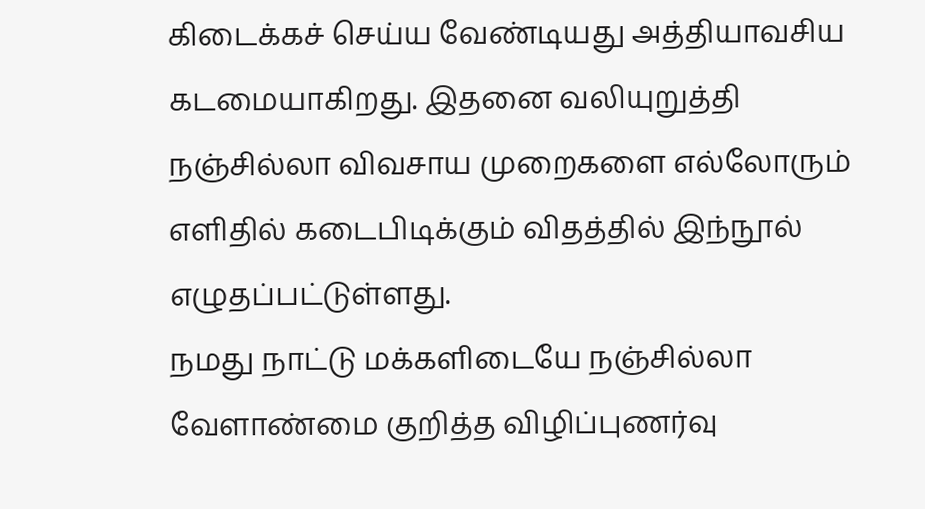கிடைக்கச் செய்ய வேண்டியது அத்தியாவசிய கடமையாகிறது. இதனை வலியுறுத்தி நஞ்சில்லா விவசாய முறைகளை எல்லோரும் எளிதில் கடைபிடிக்கும் விதத்தில் இந்நூல் எழுதப்பட்டுள்ளது.
நமது நாட்டு மக்களிடையே நஞ்சில்லா வேளாண்மை குறித்த விழிப்புணர்வு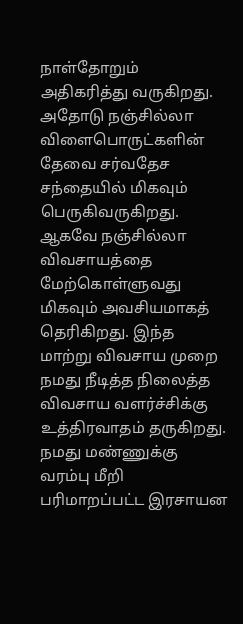நாள்தோறும் அதிகரித்து வருகிறது. அதோடு நஞ்சில்லா விளைபொருட்களின் தேவை சர்வதேச சந்தையில் மிகவும் பெருகிவருகிறது. ஆகவே நஞ்சில்லா விவசாயத்தை மேற்கொள்ளுவது மிகவும் அவசியமாகத் தெரிகிறது. இந்த மாற்று விவசாய முறை நமது நீடித்த நிலைத்த விவசாய வளர்ச்சிக்கு உத்திரவாதம் தருகிறது. நமது மண்ணுக்கு வரம்பு மீறி பரிமாறப்பட்ட இரசாயன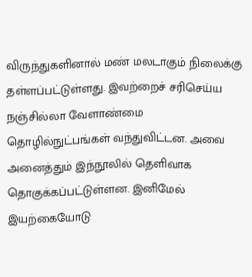விருந்துகளினால் மண் மலடாகும் நிலைக்கு தள்ளப்பட்டுள்ளது. இவற்றைச் சரிசெய்ய நஞ்சில்லா வேளாண்மை தொழில்நுட்பங்கள் வந்துவிட்டன. அவை அனைத்தும் இந்நூலில் தெளிவாக தொகுக்கப்பட்டுள்ளன. இனிமேல் இயற்கையோடு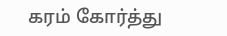கரம் கோர்த்து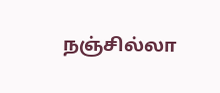நஞ்சில்லா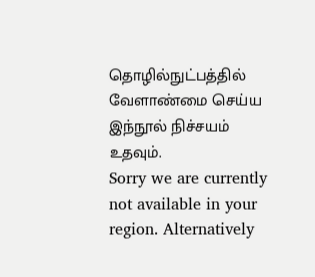தொழில்நுட்பத்தில் வேளாண்மை செய்ய இந்நூல் நிச்சயம் உதவும்.
Sorry we are currently not available in your region. Alternatively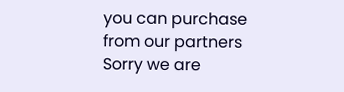you can purchase from our partners
Sorry we are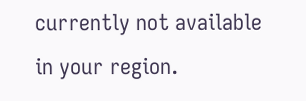currently not available in your region.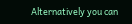Alternatively you can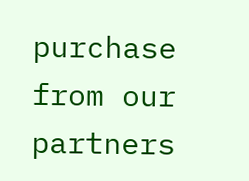purchase from our partners